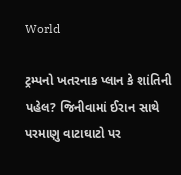World

ટ્રમ્પનો ખતરનાક પ્લાન કે શાંતિની પહેલ? જિનીવામાં ઈરાન સાથે પરમાણુ વાટાઘાટો પર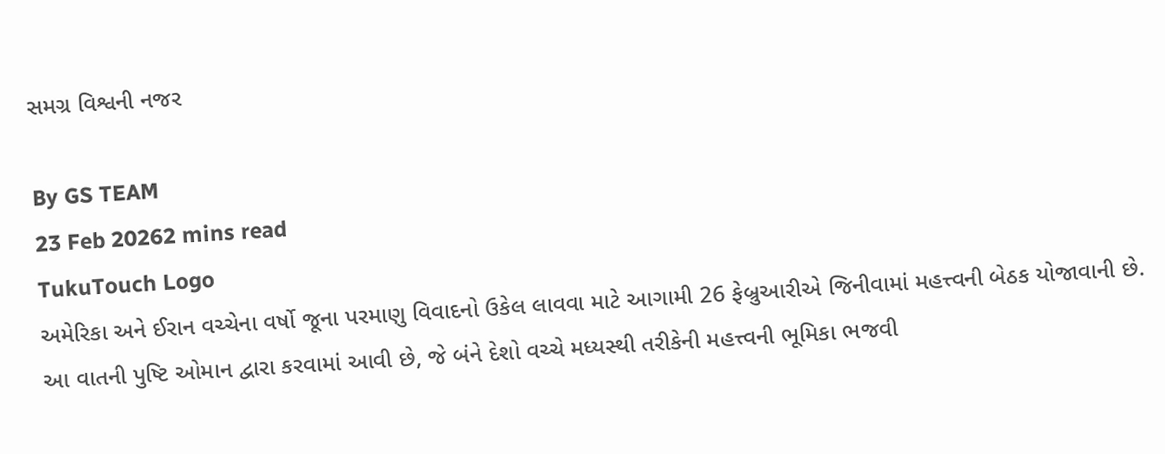સમગ્ર વિશ્વની નજર

By GS TEAM
23 Feb 20262 mins read
TukuTouch Logo
અમેરિકા અને ઈરાન વચ્ચેના વર્ષો જૂના પરમાણુ વિવાદનો ઉકેલ લાવવા માટે આગામી 26 ફેબ્રુઆરીએ જિનીવામાં મહત્ત્વની બેઠક યોજાવાની છે. આ વાતની પુષ્ટિ ઓમાન દ્વારા કરવામાં આવી છે, જે બંને દેશો વચ્ચે મધ્યસ્થી તરીકેની મહત્ત્વની ભૂમિકા ભજવી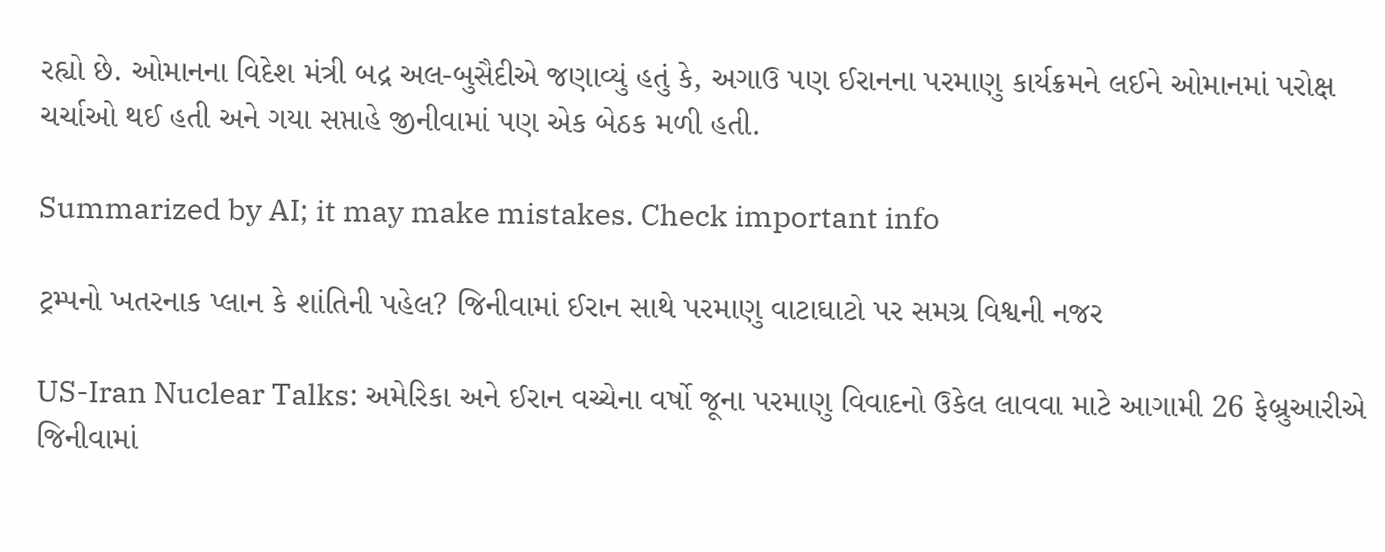રહ્યો છે. ઓમાનના વિદેશ મંત્રી બદ્ર અલ-બુસૈદીએ જણાવ્યું હતું કે, અગાઉ પણ ઈરાનના પરમાણુ કાર્યક્રમને લઈને ઓમાનમાં પરોક્ષ ચર્ચાઓ થઈ હતી અને ગયા સપ્તાહે જીનીવામાં પણ એક બેઠક મળી હતી.

Summarized by AI; it may make mistakes. Check important info

ટ્રમ્પનો ખતરનાક પ્લાન કે શાંતિની પહેલ? જિનીવામાં ઈરાન સાથે પરમાણુ વાટાઘાટો પર સમગ્ર વિશ્વની નજર

US-Iran Nuclear Talks: અમેરિકા અને ઈરાન વચ્ચેના વર્ષો જૂના પરમાણુ વિવાદનો ઉકેલ લાવવા માટે આગામી 26 ફેબ્રુઆરીએ જિનીવામાં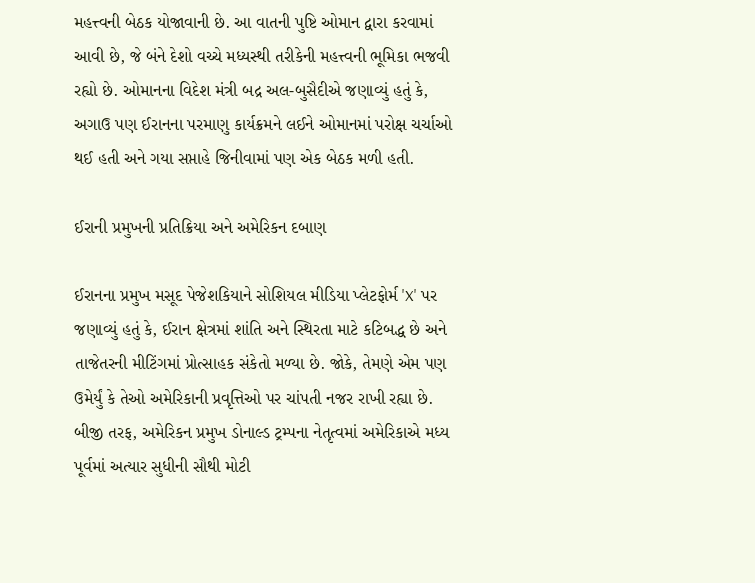મહત્ત્વની બેઠક યોજાવાની છે. આ વાતની પુષ્ટિ ઓમાન દ્વારા કરવામાં આવી છે, જે બંને દેશો વચ્ચે મધ્યસ્થી તરીકેની મહત્ત્વની ભૂમિકા ભજવી રહ્યો છે. ઓમાનના વિદેશ મંત્રી બદ્ર અલ-બુસૈદીએ જણાવ્યું હતું કે, અગાઉ પણ ઈરાનના પરમાણુ કાર્યક્રમને લઈને ઓમાનમાં પરોક્ષ ચર્ચાઓ થઈ હતી અને ગયા સપ્તાહે જિનીવામાં પણ એક બેઠક મળી હતી.

ઈરાની પ્રમુખની પ્રતિક્રિયા અને અમેરિકન દબાણ

ઈરાનના પ્રમુખ મસૂદ પેજેશકિયાને સોશિયલ મીડિયા પ્લેટફોર્મ 'X' પર જણાવ્યું હતું કે, ઈરાન ક્ષેત્રમાં શાંતિ અને સ્થિરતા માટે કટિબદ્ધ છે અને તાજેતરની મીટિંગમાં પ્રોત્સાહક સંકેતો મળ્યા છે. જોકે, તેમણે એમ પણ ઉમેર્યું કે તેઓ અમેરિકાની પ્રવૃત્તિઓ પર ચાંપતી નજર રાખી રહ્યા છે. બીજી તરફ, અમેરિકન પ્રમુખ ડોનાલ્ડ ટ્રમ્પના નેતૃત્વમાં અમેરિકાએ મધ્ય પૂર્વમાં અત્યાર સુધીની સૌથી મોટી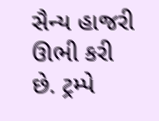સૈન્ય હાજરી ઊભી કરી છે. ટ્રમ્પે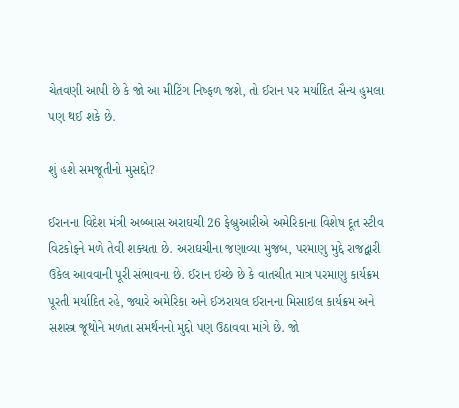ચેતવણી આપી છે કે જો આ મીટિંગ નિષ્ફળ જશે, તો ઈરાન પર મર્યાદિત સૈન્ય હુમલા પણ થઈ શકે છે.

શું હશે સમજૂતીનો મુસદ્દો?

ઈરાનના વિદેશ મંત્રી અબ્બાસ અરાઘચી 26 ફેબ્રુઆરીએ અમેરિકાના વિશેષ દૂત સ્ટીવ વિટકોફને મળે તેવી શક્યતા છે. અરાઘચીના જણાવ્યા મુજબ, પરમાણુ મુદ્દે રાજદ્વારી ઉકેલ આવવાની પૂરી સંભાવના છે. ઈરાન ઇચ્છે છે કે વાતચીત માત્ર પરમાણુ કાર્યક્રમ પૂરતી મર્યાદિત રહે, જ્યારે અમેરિકા અને ઈઝરાયલ ઈરાનના મિસાઇલ કાર્યક્રમ અને સશસ્ત્ર જૂથોને મળતા સમર્થનનો મુદ્દો પણ ઉઠાવવા માંગે છે. જો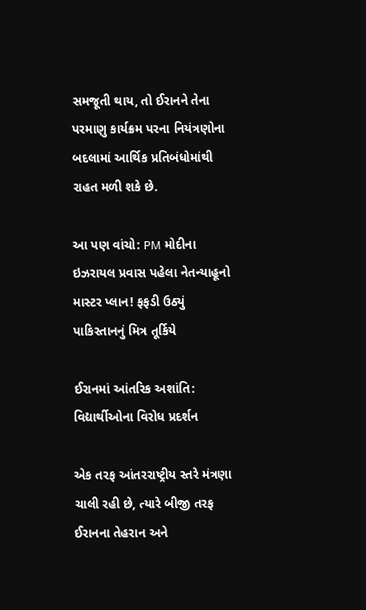સમજૂતી થાય, તો ઈરાનને તેના પરમાણુ કાર્યક્રમ પરના નિયંત્રણોના બદલામાં આર્થિક પ્રતિબંધોમાંથી રાહત મળી શકે છે.

આ પણ વાંચો: PM મોદીના ઇઝરાયલ પ્રવાસ પહેલા નેતન્યાહૂનો માસ્ટર પ્લાન! ફફડી ઉઠ્યું પાકિસ્તાનનું મિત્ર તૂર્કિયે

ઈરાનમાં આંતરિક અશાંતિ: વિદ્યાર્થીઓના વિરોધ પ્રદર્શન

એક તરફ આંતરરાષ્ટ્રીય સ્તરે મંત્રણા ચાલી રહી છે, ત્યારે બીજી તરફ ઈરાનના તેહરાન અને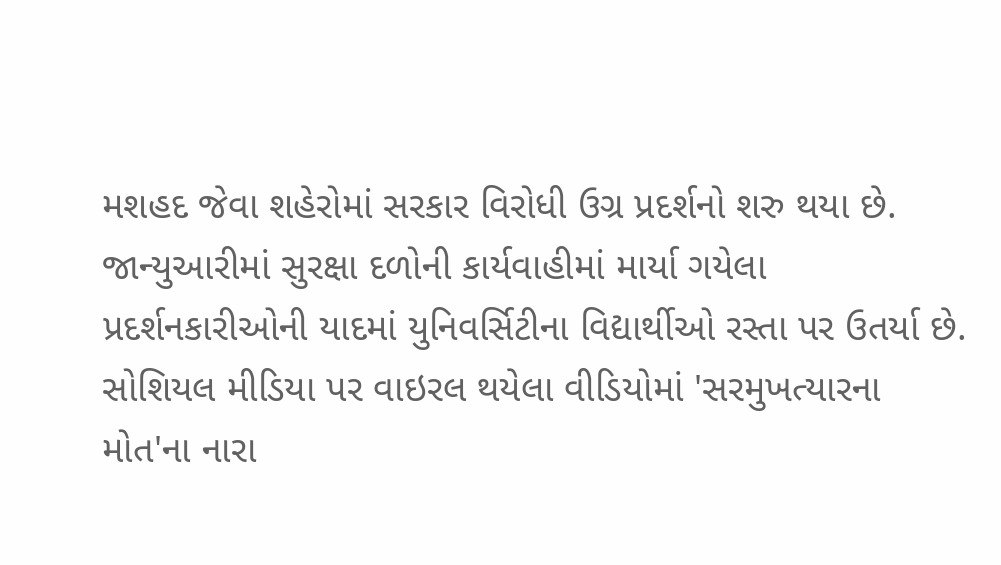મશહદ જેવા શહેરોમાં સરકાર વિરોધી ઉગ્ર પ્રદર્શનો શરુ થયા છે. જાન્યુઆરીમાં સુરક્ષા દળોની કાર્યવાહીમાં માર્યા ગયેલા પ્રદર્શનકારીઓની યાદમાં યુનિવર્સિટીના વિદ્યાર્થીઓ રસ્તા પર ઉતર્યા છે. સોશિયલ મીડિયા પર વાઇરલ થયેલા વીડિયોમાં 'સરમુખત્યારના મોત'ના નારા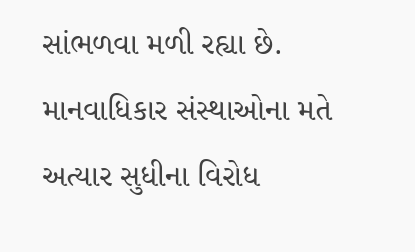સાંભળવા મળી રહ્યા છે. માનવાધિકાર સંસ્થાઓના મતે અત્યાર સુધીના વિરોધ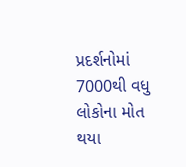પ્રદર્શનોમાં 7000થી વધુ લોકોના મોત થયા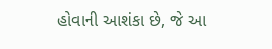હોવાની આશંકા છે, જે આ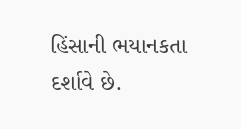હિંસાની ભયાનકતા દર્શાવે છે.